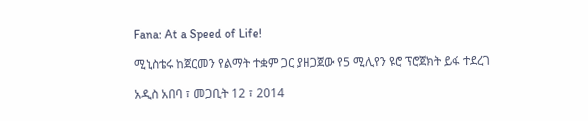Fana: At a Speed of Life!

ሚኒስቴሩ ከጀርመን የልማት ተቋም ጋር ያዘጋጀው የ5 ሚሊየን ዩሮ ፕሮጀክት ይፋ ተደረገ

አዲስ አበባ ፣ መጋቢት 12 ፣ 2014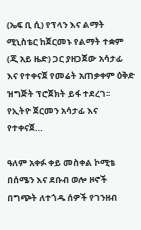(ኤፍ ቢ ሲ) የፕላን እና ልማት ሚኒስቴር ከጀርመኑ የልማት ተቋም (ጂ አይ ዜድ) ጋር ያዘጋጀው አሳታፊ እና የተቀናጀ የመሬት አጠቃቀም ዕቅድ ዝግጅት ፕሮጀክት ይፋ ተደረገ፡፡ የኢትዮ ጀርመን አሳታፊ እና የተቀናጀ…

ዓለም አቀፉ ቀይ መስቀል ኮሚቴ በሰሜን እና ደቡብ ወሎ ዞኖች በግጭት ለተጎዱ ሰዎች የገንዘብ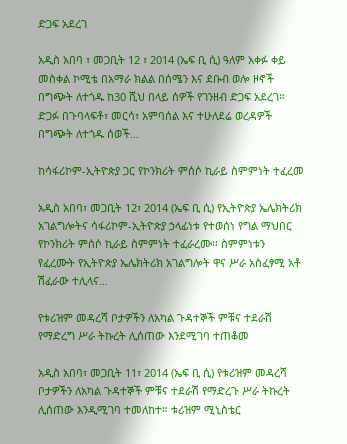ድጋፍ አደረገ

አዲስ አበባ ፣ መጋቢት 12 ፣ 2014 (ኤፍ ቢ ሲ) ዓለም አቀፉ ቀይ መስቀል ኮሚቴ በአማራ ክልል በሰሜን እና ደቡብ ወሎ ዞኖች በግጭት ለተጎዱ ከ30 ሺህ በላይ ሰዎች የገንዘብ ድጋፍ አደረገ። ድጋፉ በጉባላፍቶ፣ መርሳ፣ አምባሰል እና ተሁለደሬ ወረዳዎች በግጭት ለተጎዱ ሰወች…

ከሳፋሪኮም-ኢትዮጵያ ጋር የኮንክሪት ምሰሶ ኪራይ ስምምነት ተፈረመ

አዲስ አበባ፣ መጋቢት 12፣ 2014 (ኤፍ ቢ ሲ) የኢትዮጵያ ኤሌክትሪክ አገልግሎትና ሳፋሪኮም-ኢትዮጵያ ኃላፊነቱ የተወሰነ የግል ማህበር የኮንክሪት ምሰሶ ኪራይ ስምምነት ተፈራረሙ፡፡ ስምምነቱን የፈረሙት የኢትዮጵያ ኤሌክትሪክ አገልግሎት ዋና ሥራ አስፈፃሚ አቶ ሽፈራው ተሊላና…

የቱሪዝም መዳረሻ ቦታዎችን ለአካል ጉዳተኞች ምቹና ተደራሽ የማድረግ ሥራ ትኩረት ሊሰጠው እንደሚገባ ተጠቆመ

አዲስ አበባ፣ መጋቢት 11፣ 2014 (ኤፍ ቢ ሲ) የቱሪዝም መዳረሻ ቦታዎችን ለአካል ጉዳተኞች ምቹና ተደራሽ የማድረጉ ሥራ ትኩረት ሊሰጠው እንዲሚገባ ተመለከተ። ቱሪዝም ሚኒስቴር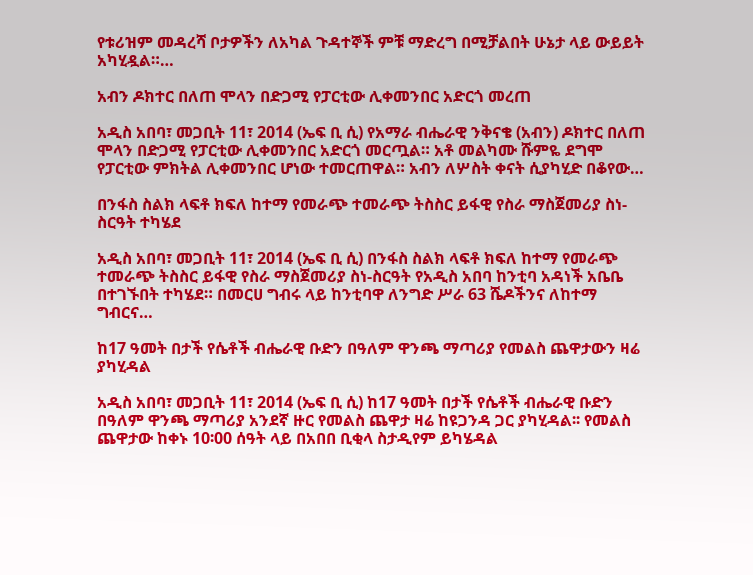የቱሪዝም መዳረሻ ቦታዎችን ለአካል ጉዳተኞች ምቹ ማድረግ በሚቻልበት ሁኔታ ላይ ውይይት አካሂዷል።…

አብን ዶክተር በለጠ ሞላን በድጋሚ የፓርቲው ሊቀመንበር አድርጎ መረጠ

አዲስ አበባ፣ መጋቢት 11፣ 2014 (ኤፍ ቢ ሲ) የአማራ ብሔራዊ ንቅናቄ (አብን) ዶክተር በለጠ ሞላን በድጋሚ የፓርቲው ሊቀመንበር አድርጎ መርጧል። አቶ መልካሙ ሹምዬ ደግሞ የፓርቲው ምክትል ሊቀመንበር ሆነው ተመርጠዋል። አብን ለሦስት ቀናት ሲያካሂድ በቆየው…

በንፋስ ስልክ ላፍቶ ክፍለ ከተማ የመራጭ ተመራጭ ትስስር ይፋዊ የስራ ማስጀመሪያ ስነ-ስርዓት ተካሄደ

አዲስ አበባ፣ መጋቢት 11፣ 2014 (ኤፍ ቢ ሲ) በንፋስ ስልክ ላፍቶ ክፍለ ከተማ የመራጭ ተመራጭ ትስስር ይፋዊ የስራ ማስጀመሪያ ስነ-ስርዓት የአዲስ አበባ ከንቲባ አዳነች አቤቤ በተገኙበት ተካሄደ። በመርሀ ግብሩ ላይ ከንቲባዋ ለንግድ ሥራ 63 ሼዶችንና ለከተማ ግብርና…

ከ17 ዓመት በታች የሴቶች ብሔራዊ ቡድን በዓለም ዋንጫ ማጣሪያ የመልስ ጨዋታውን ዛሬ ያካሂዳል

አዲስ አበባ፣ መጋቢት 11፣ 2014 (ኤፍ ቢ ሲ) ከ17 ዓመት በታች የሴቶች ብሔራዊ ቡድን በዓለም ዋንጫ ማጣሪያ አንደኛ ዙር የመልስ ጨዋታ ዛሬ ከዩጋንዳ ጋር ያካሂዳል፡፡ የመልስ ጨዋታው ከቀኑ 10፡00 ሰዓት ላይ በአበበ ቢቂላ ስታዲየም ይካሄዳል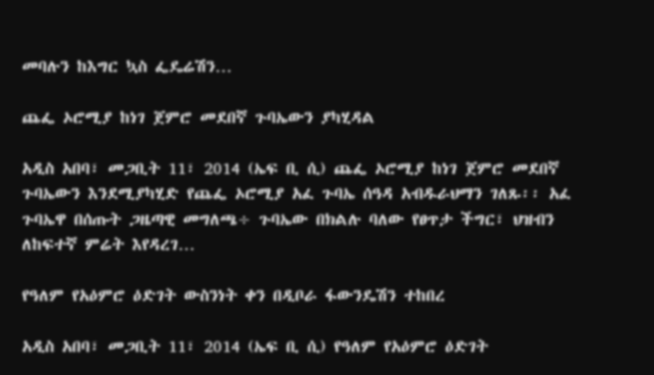መባሉን ከእግር ኳስ ፌዴሬሽን…

ጨፌ ኦሮሚያ ከነገ ጀምሮ መደበኛ ጉባኤውን ያካሂዳል

አዲስ አበባ፣ መጋቢት 11፣ 2014 (ኤፍ ቢ ሲ) ጨፌ ኦሮሚያ ከነገ ጀምሮ መደበኛ ጉባኤውን እንደሚያካሂድ የጨፌ ኦሮሚያ አፈ ጉባኤ ሰዓዳ አብዱራህማን ገለጹ፡፡ አፈ ጉባኤዋ በሰጡት ጋዜጣዊ መግለጫ÷ ጉባኤው በክልሉ ባለው የፀጥታ ችግር፣ ህዝብን ለከፍተኛ ምሬት እየዳረገ…

የዓለም የአዕምሮ ዕድገት ውስንነት ቀን በዲቦራ ፋውንዴሽን ተከበረ

አዲስ አበባ፣ መጋቢት 11፣ 2014 (ኤፍ ቢ ሲ) የዓለም የአዕምሮ ዕድገት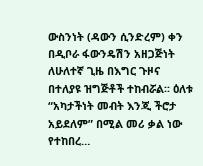ውስንነት (ዳውን ሲንድረም) ቀን በዲቦራ ፋውንዴሽን አዘጋጅነት ለሁለተኛ ጊዜ በእግር ጉዞና በተለያዩ ዝግጅቶች ተከብሯል፡፡ ዕለቱ “አካታችነት መብት እንጂ ችሮታ አይደለም” በሚል መሪ ቃል ነው የተከበረ…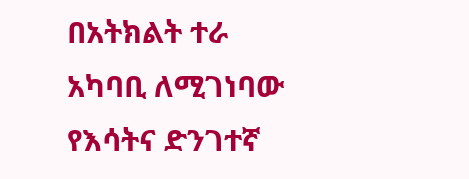በአትክልት ተራ አካባቢ ለሚገነባው የእሳትና ድንገተኛ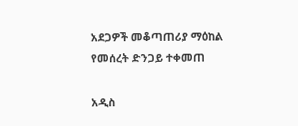አደጋዎች መቆጣጠሪያ ማዕከል የመሰረት ድንጋይ ተቀመጠ

አዲስ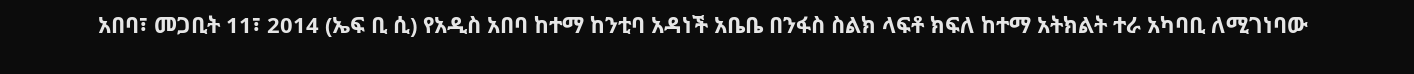አበባ፣ መጋቢት 11፣ 2014 (ኤፍ ቢ ሲ) የአዲስ አበባ ከተማ ከንቲባ አዳነች አቤቤ በንፋስ ስልክ ላፍቶ ክፍለ ከተማ አትክልት ተራ አካባቢ ለሚገነባው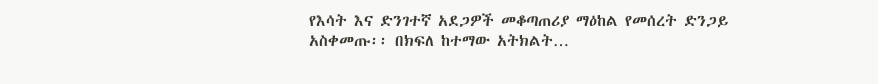የእሳት እና ድንገተኛ አደጋዎች መቆጣጠሪያ ማዕከል የመሰረት ድንጋይ አስቀመጡ፡፡ በክፍለ ከተማው አትክልት…